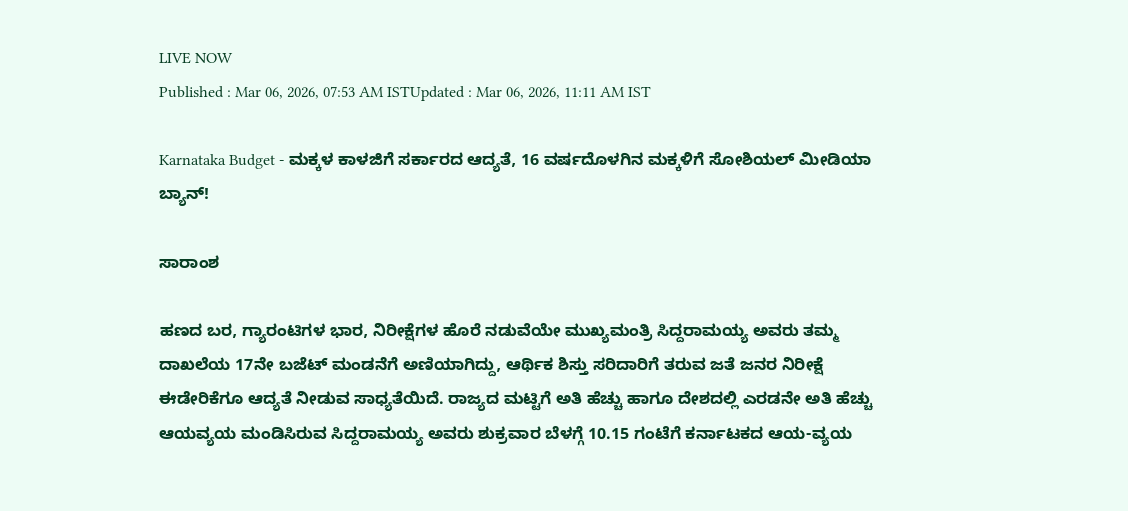LIVE NOW
Published : Mar 06, 2026, 07:53 AM ISTUpdated : Mar 06, 2026, 11:11 AM IST

Karnataka Budget - ಮಕ್ಕಳ ಕಾಳಜಿಗೆ ಸರ್ಕಾರದ ಆದ್ಯತೆ, 16 ವರ್ಷದೊಳಗಿನ ಮಕ್ಕಳಿಗೆ ಸೋಶಿಯಲ್ ಮೀಡಿಯಾ ಬ್ಯಾನ್!

ಸಾರಾಂಶ

ಹಣದ ಬರ, ಗ್ಯಾರಂಟಿಗಳ ಭಾರ, ನಿರೀಕ್ಷೆಗಳ ಹೊರೆ ನಡುವೆಯೇ ಮುಖ್ಯಮಂತ್ರಿ ಸಿದ್ದರಾಮಯ್ಯ ಅವರು ತಮ್ಮ ದಾಖಲೆಯ 17ನೇ ಬಜೆಟ್ ಮಂಡನೆಗೆ ಅಣಿಯಾಗಿದ್ದು, ಆರ್ಥಿಕ ಶಿಸ್ತು ಸರಿದಾರಿಗೆ ತರುವ ಜತೆ ಜನರ ನಿರೀಕ್ಷೆ ಈಡೇರಿಕೆಗೂ ಆದ್ಯತೆ ನೀಡುವ ಸಾಧ್ಯತೆಯಿದೆ. ರಾಜ್ಯದ ಮಟ್ಟಿಗೆ ಅತಿ ಹೆಚ್ಚು ಹಾಗೂ ದೇಶದಲ್ಲಿ ಎರಡನೇ ಅತಿ ಹೆಚ್ಚು ಆಯವ್ಯಯ ಮಂಡಿಸಿರುವ ಸಿದ್ದರಾಮಯ್ಯ ಅವರು ಶುಕ್ರವಾರ ಬೆಳಗ್ಗೆ 10.15 ಗಂಟೆಗೆ ಕರ್ನಾಟಕದ ಆಯ-ವ್ಯಯ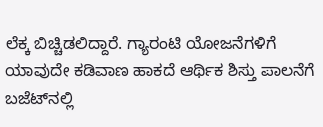ಲೆಕ್ಕ ಬಿಚ್ಚಿಡಲಿದ್ದಾರೆ. ಗ್ಯಾರಂಟಿ ಯೋಜನೆಗಳಿಗೆ ಯಾವುದೇ ಕಡಿವಾಣ ಹಾಕದೆ ಆರ್ಥಿಕ ಶಿಸ್ತು ಪಾಲನೆಗೆ ಬಜೆಟ್‌ನಲ್ಲಿ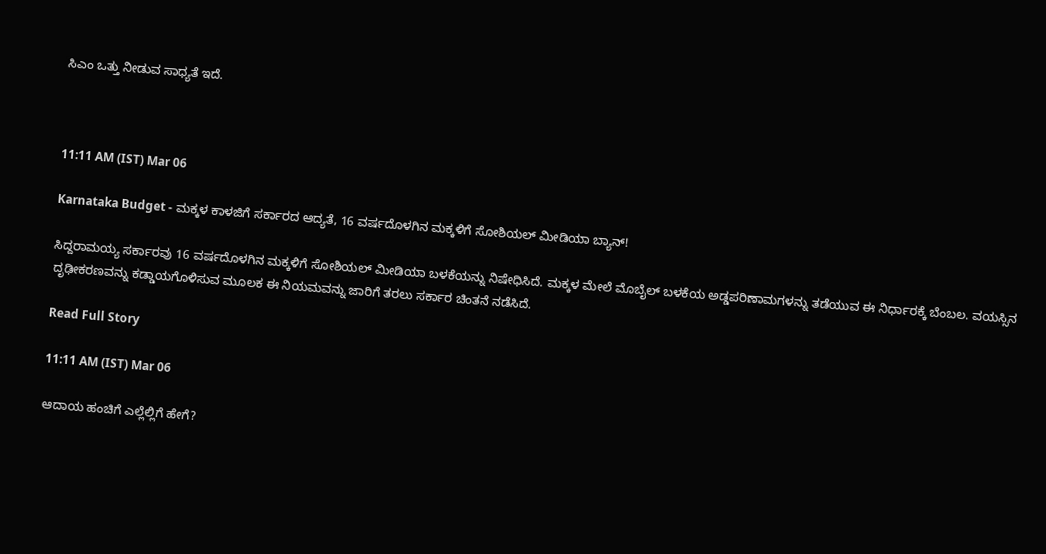ಸಿಎಂ ಒತ್ತು ನೀಡುವ ಸಾಧ್ಯತೆ ಇದೆ.



11:11 AM (IST) Mar 06

Karnataka Budget - ಮಕ್ಕಳ ಕಾಳಜಿಗೆ ಸರ್ಕಾರದ ಆದ್ಯತೆ, 16 ವರ್ಷದೊಳಗಿನ ಮಕ್ಕಳಿಗೆ ಸೋಶಿಯಲ್ ಮೀಡಿಯಾ ಬ್ಯಾನ್!

ಸಿದ್ದರಾಮಯ್ಯ ಸರ್ಕಾರವು 16 ವರ್ಷದೊಳಗಿನ ಮಕ್ಕಳಿಗೆ ಸೋಶಿಯಲ್ ಮೀಡಿಯಾ ಬಳಕೆಯನ್ನು ನಿಷೇಧಿಸಿದೆ. ಮಕ್ಕಳ ಮೇಲೆ ಮೊಬೈಲ್ ಬಳಕೆಯ ಅಡ್ಡಪರಿಣಾಮಗಳನ್ನು ತಡೆಯುವ ಈ ನಿರ್ಧಾರಕ್ಕೆ ಬೆಂಬಲ. ವಯಸ್ಸಿನ ದೃಢೀಕರಣವನ್ನು ಕಡ್ಡಾಯಗೊಳಿಸುವ ಮೂಲಕ ಈ ನಿಯಮವನ್ನು ಜಾರಿಗೆ ತರಲು ಸರ್ಕಾರ ಚಿಂತನೆ ನಡೆಸಿದೆ.

Read Full Story

11:11 AM (IST) Mar 06

ಆದಾಯ ಹಂಚಿಗೆ ಎಲ್ಲೆಲ್ಲಿಗೆ ಹೇಗೆ?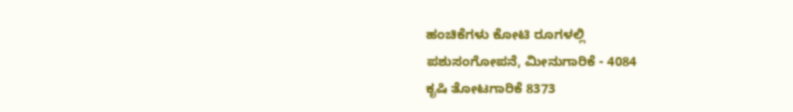ಹಂಚಿಕೆಗಳು ಕೋಟಿ ರೂಗಳಲ್ಲಿ
ಪಶುಸಂಗೋಪನೆ, ಮೀನುಗಾರಿಕೆ - 4084
ಕೃಷಿ ತೋಟಗಾರಿಕೆ 8373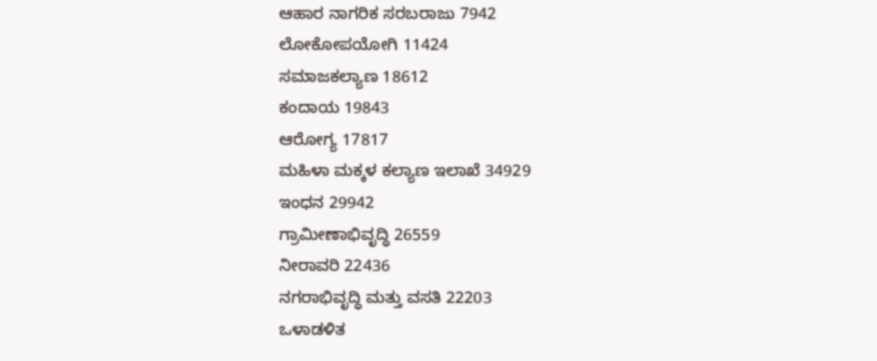ಆಹಾರ ನಾಗರಿಕ ಸರಬರಾಜು 7942
ಲೋಕೋಪಯೋಗಿ 11424
ಸಮಾಜಕಲ್ಯಾಣ 18612
ಕಂದಾಯ 19843
ಆರೋಗ್ಯ 17817
ಮಹಿಳಾ ಮಕ್ಕಳ ಕಲ್ಯಾಣ ಇಲಾಖೆ 34929
ಇಂಧನ 29942
ಗ್ರಾಮೀಣಾಭಿವೃದ್ಧಿ 26559
ನೀರಾವರಿ 22436
ನಗರಾಭಿವೃದ್ಧಿ ಮತ್ತು ವಸತಿ 22203
ಒಳಾಡಳಿತ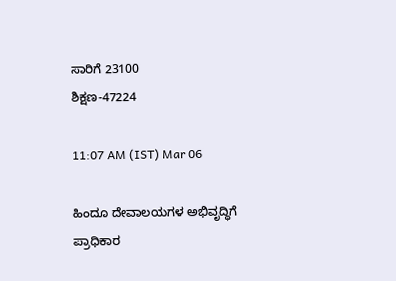ಸಾರಿಗೆ 23100
ಶಿಕ್ಷಣ-47224

11:07 AM (IST) Mar 06

ಹಿಂದೂ ದೇವಾಲಯಗಳ ಅಭಿವೃದ್ಧಿಗೆ ಪ್ರಾಧಿಕಾರ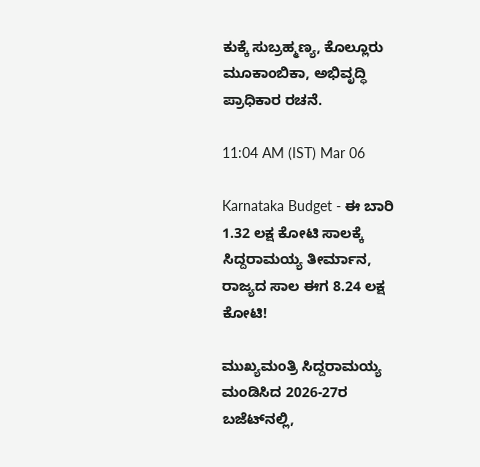ಕುಕ್ಕೆ ಸುಬ್ರಹ್ಮಣ್ಯ, ಕೊಲ್ಲೂರು ಮೂಕಾಂಬಿಕಾ, ಅಭಿವೃದ್ಧಿ ಪ್ರಾಧಿಕಾರ ರಚನೆ.

11:04 AM (IST) Mar 06

Karnataka Budget - ಈ ಬಾರಿ 1.32 ಲಕ್ಷ ಕೋಟಿ ಸಾಲಕ್ಕೆ ಸಿದ್ದರಾಮಯ್ಯ ತೀರ್ಮಾನ, ರಾಜ್ಯದ ಸಾಲ ಈಗ 8.24 ಲಕ್ಷ ಕೋಟಿ!

ಮುಖ್ಯಮಂತ್ರಿ ಸಿದ್ದರಾಮಯ್ಯ ಮಂಡಿಸಿದ 2026-27ರ ಬಜೆಟ್‌ನಲ್ಲಿ,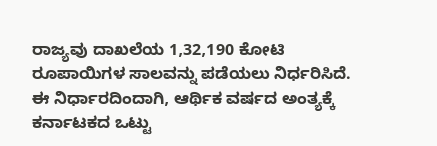ರಾಜ್ಯವು ದಾಖಲೆಯ 1,32,190 ಕೋಟಿ ರೂಪಾಯಿಗಳ ಸಾಲವನ್ನು ಪಡೆಯಲು ನಿರ್ಧರಿಸಿದೆ. ಈ ನಿರ್ಧಾರದಿಂದಾಗಿ, ಆರ್ಥಿಕ ವರ್ಷದ ಅಂತ್ಯಕ್ಕೆ ಕರ್ನಾಟಕದ ಒಟ್ಟು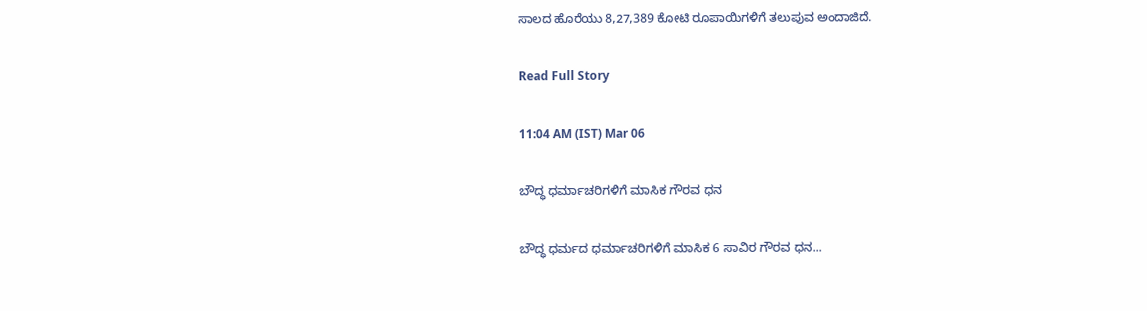ಸಾಲದ ಹೊರೆಯು 8,27,389 ಕೋಟಿ ರೂಪಾಯಿಗಳಿಗೆ ತಲುಪುವ ಅಂದಾಜಿದೆ.

Read Full Story

11:04 AM (IST) Mar 06

ಬೌದ್ಧ ಧರ್ಮಾಚರಿಗಳಿಗೆ ಮಾಸಿಕ ಗೌರವ ಧನ

ಬೌದ್ಧ ಧರ್ಮದ ಧರ್ಮಾಚರಿಗಳಿಗೆ ಮಾಸಿಕ 6 ಸಾವಿರ ಗೌರವ ಧನ...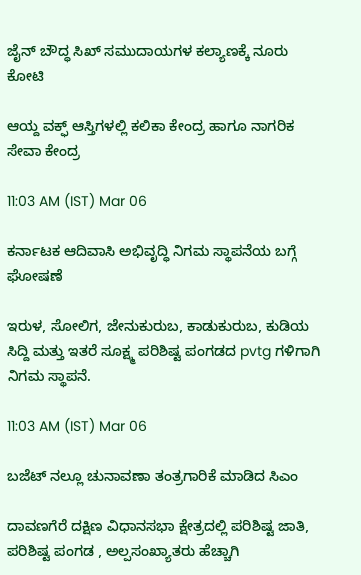ಜೈನ್ ಬೌದ್ಧ ಸಿಖ್ ಸಮುದಾಯಗಳ ಕಲ್ಯಾಣಕ್ಕೆ ನೂರು ಕೋಟಿ

ಆಯ್ದ ವಕ್ಫ್ ಆಸ್ತಿಗಳಲ್ಲಿ ಕಲಿಕಾ ಕೇಂದ್ರ ಹಾಗೂ ನಾಗರಿಕ ಸೇವಾ ಕೇಂದ್ರ

11:03 AM (IST) Mar 06

ಕರ್ನಾಟಕ ಆದಿವಾಸಿ ಅಭಿವೃದ್ಧಿ ನಿಗಮ ಸ್ಥಾಪನೆಯ ಬಗ್ಗೆ ಘೋಷಣೆ

ಇರುಳ, ಸೋಲಿಗ, ಜೇನುಕುರುಬ, ಕಾಡುಕುರುಬ, ಕುಡಿಯ ಸಿದ್ದಿ ಮತ್ತು ಇತರೆ ಸೂಕ್ಷ್ಮ ಪರಿಶಿಷ್ಟ ಪಂಗಡದ pvtg ಗಳಿಗಾಗಿ ನಿಗಮ ಸ್ಥಾಪನೆ.

11:03 AM (IST) Mar 06

ಬಜೆಟ್ ನಲ್ಲೂ ಚುನಾವಣಾ ತಂತ್ರಗಾರಿಕೆ ಮಾಡಿದ ಸಿಎಂ

ದಾವಣಗೆರೆ ದಕ್ಷಿಣ ವಿಧಾನಸಭಾ ಕ್ಷೇತ್ರದಲ್ಲಿ ಪರಿಶಿಷ್ಟ ಜಾತಿ, ಪರಿಶಿಷ್ಟ ಪಂಗಡ , ಅಲ್ಪಸಂಖ್ಯಾತರು ಹೆಚ್ಚಾಗಿ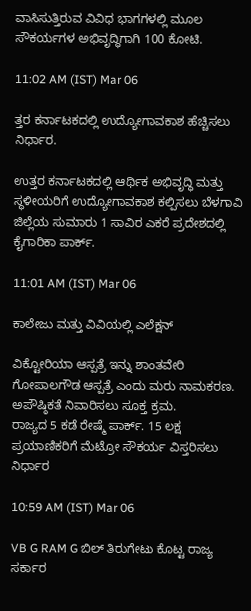ವಾಸಿಸುತ್ತಿರುವ ವಿವಿಧ ಭಾಗಗಳಲ್ಲಿ ಮೂಲ ಸೌಕರ್ಯಗಳ ಅಭಿವೃದ್ಧಿಗಾಗಿ 100 ಕೋಟಿ.

11:02 AM (IST) Mar 06

ತ್ತರ ಕರ್ನಾಟಕದಲ್ಲಿ ಉದ್ಯೋಗಾವಕಾಶ ಹೆಚ್ಚಿಸಲು ನಿರ್ಧಾರ.

ಉತ್ತರ ಕರ್ನಾಟಕದಲ್ಲಿ ಆರ್ಥಿಕ ಅಭಿವೃದ್ಧಿ ಮತ್ತು ಸ್ಥಳೀಯರಿಗೆ ಉದ್ಯೋಗಾವಕಾಶ ಕಲ್ಪಿಸಲು ಬೆಳಗಾವಿ ಜಿಲ್ಲೆಯ ಸುಮಾರು 1 ಸಾವಿರ ಎಕರೆ ಪ್ರದೇಶದಲ್ಲಿ ಕೈಗಾರಿಕಾ ಪಾರ್ಕ್.

11:01 AM (IST) Mar 06

ಕಾಲೇಜು ಮತ್ತು ವಿವಿಯಲ್ಲಿ ಎಲೆಕ್ಷನ್

ವಿಕ್ಟೋರಿಯಾ ಆಸ್ಪತ್ರೆ ಇನ್ನು ಶಾಂತವೇರಿ ಗೋಪಾಲಗೌಡ ಆಸ್ಪತ್ರೆ ಎಂದು ಮರು ನಾಮಕರಣ.
ಅಪೌಷ್ಠಿಕತೆ ನಿವಾರಿಸಲು ಸೂಕ್ತ ಕ್ರಮ.
ರಾಜ್ಯದ 5 ಕಡೆ ರೇಷ್ಮೆ ಪಾರ್ಕ್. 15 ಲಕ್ಷ ಪ್ರಯಾಣಿಕರಿಗೆ ಮೆಟ್ರೋ ಸೌಕರ್ಯ ವಿಸ್ತರಿಸಲು ನಿರ್ಧಾರ

10:59 AM (IST) Mar 06

VB G RAM G ಬಿಲ್ ತಿರುಗೇಟು ಕೊಟ್ಟ ರಾಜ್ಯ ಸರ್ಕಾರ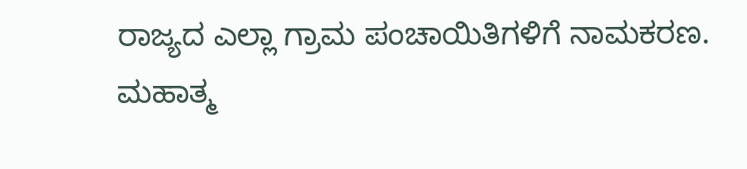ರಾಜ್ಯದ ಎಲ್ಲಾ ಗ್ರಾಮ ಪಂಚಾಯಿತಿಗಳಿಗೆ ನಾಮಕರಣ. ಮಹಾತ್ಮ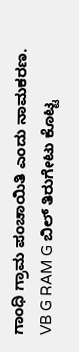ಗಾಂಧಿ ಗ್ರಾಮ ಪಂಚಾಯಿತಿ ಎಂದು ನಾಮಕರಣ. VB G RAM G ಬಿಲ್ ತಿರುಗೇಟು ಕೊಟ್ಟ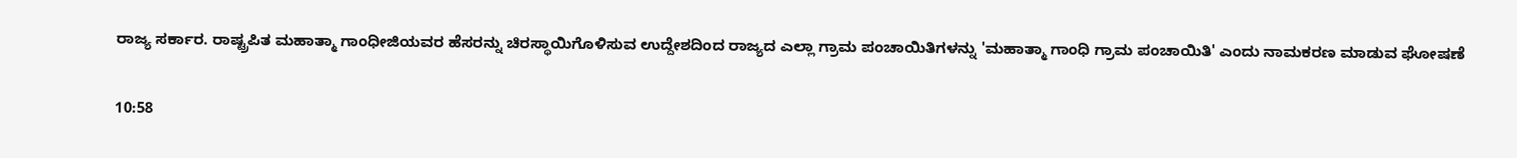ರಾಜ್ಯ ಸರ್ಕಾರ. ರಾಷ್ಟ್ರಪಿತ ಮಹಾತ್ಮಾ ಗಾಂಧೀಜಿಯವರ ಹೆಸರನ್ನು ಚಿರಸ್ಥಾಯಿಗೊಳಿಸುವ ಉದ್ದೇಶದಿಂದ ರಾಜ್ಯದ ಎಲ್ಲಾ ಗ್ರಾಮ ಪಂಚಾಯಿತಿಗಳನ್ನು 'ಮಹಾತ್ಮಾ ಗಾಂಧಿ ಗ್ರಾಮ ಪಂಚಾಯಿತಿ' ಎಂದು ನಾಮಕರಣ ಮಾಡುವ ಘೋಷಣೆ

10:58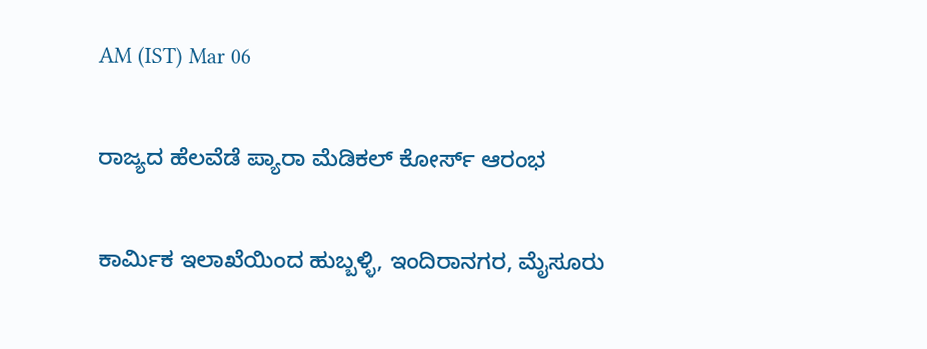AM (IST) Mar 06

ರಾಜ್ಯದ ಹೆಲವೆಡೆ ಪ್ಯಾರಾ ಮೆಡಿಕಲ್ ಕೋರ್ಸ್ ಆರಂಭ

ಕಾರ್ಮಿಕ ಇಲಾಖೆಯಿಂದ ಹುಬ್ಬಳ್ಳಿ, ಇಂದಿರಾನಗರ, ಮೈಸೂರು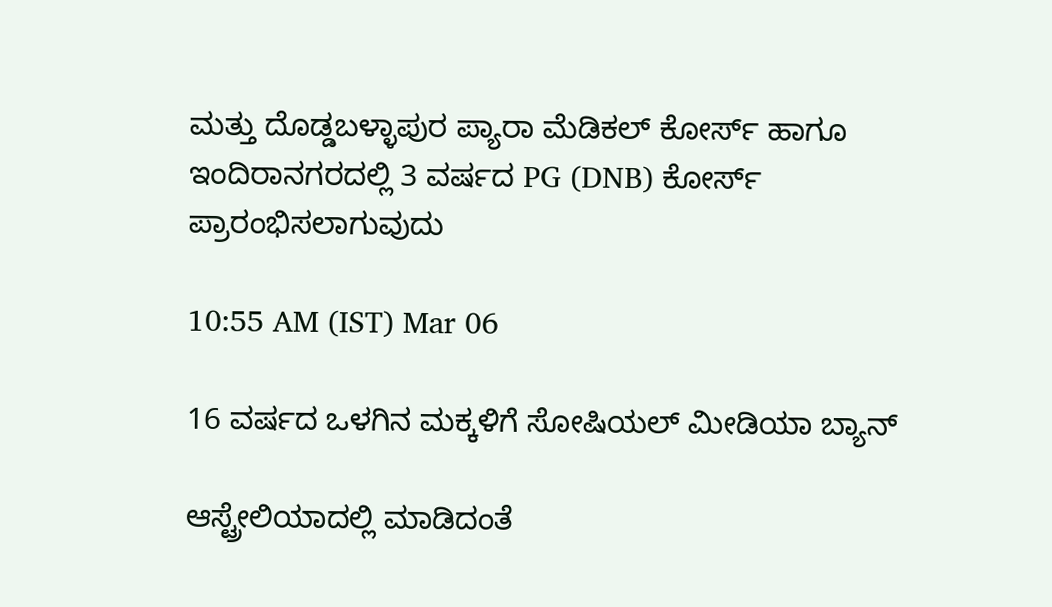ಮತ್ತು ದೊಡ್ಡಬಳ್ಳಾಪುರ ಪ್ಯಾರಾ ಮೆಡಿಕಲ್ ಕೋರ್ಸ್ ಹಾಗೂ ಇಂದಿರಾನಗರದಲ್ಲಿ 3 ವರ್ಷದ PG (DNB) ಕೋರ್ಸ್ ಪ್ರಾರಂಭಿಸಲಾಗುವುದು

10:55 AM (IST) Mar 06

16 ವರ್ಷದ ಒಳಗಿನ ಮಕ್ಕಳಿಗೆ ಸೋಷಿಯಲ್ ಮೀಡಿಯಾ ಬ್ಯಾನ್

ಆಸ್ಟ್ರೇಲಿಯಾದಲ್ಲಿ ಮಾಡಿದಂತೆ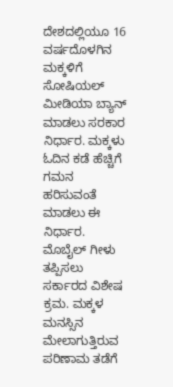ದೇಶದಲ್ಲಿಯೂ 16 ವರ್ಷದೊಳಗಿನ ಮಕ್ಕಳಿಗೆ ಸೋಷಿಯಲ್ ಮೀಡಿಯಾ ಬ್ಯಾನ್ ಮಾಡಲು ಸರಕಾರ ನಿರ್ಧಾರ. ಮಕ್ಕಳು ಓದಿನ ಕಡೆ ಹೆಚ್ಚಿಗೆ ಗಮನ ಹರಿಸುವಂತೆ ಮಾಡಲು ಈ ನಿರ್ಧಾರ. ಮೊಬೈಲ್ ಗೀಳು ತಪ್ಪಿಸಲು ಸರ್ಕಾರದ ವಿಶೇಷ ಕ್ರಮ. ಮಕ್ಕಳ ಮನಸ್ಸಿನ ಮೇಲಾಗುತ್ತಿರುವ ಪರಿಣಾಮ ತಡೆಗೆ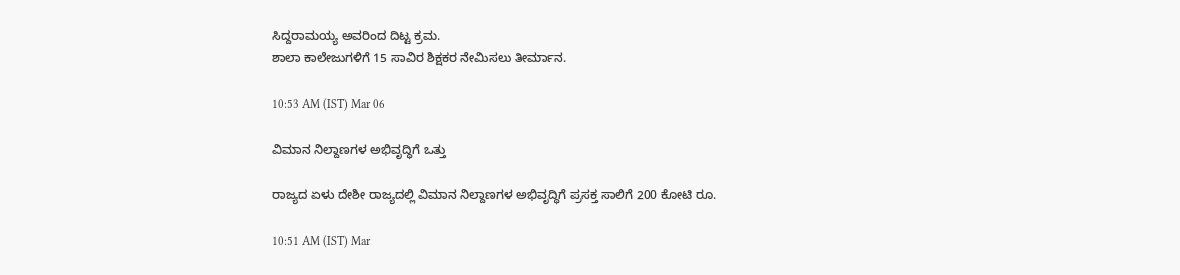ಸಿದ್ದರಾಮಯ್ಯ ಅವರಿಂದ ದಿಟ್ಟ ಕ್ರಮ.
ಶಾಲಾ ಕಾಲೇಜುಗಳಿಗೆ 15 ಸಾವಿರ ಶಿಕ್ಷಕರ ನೇಮಿಸಲು ತೀರ್ಮಾನ.

10:53 AM (IST) Mar 06

ವಿಮಾನ ನಿಲ್ದಾಣಗಳ ಅಭಿವೃದ್ಧಿಗೆ ಒತ್ತು

ರಾಜ್ಯದ ಏಳು ದೇಶೀ ರಾಜ್ಯದಲ್ಲಿ ವಿಮಾನ ನಿಲ್ದಾಣಗಳ ಅಭಿವೃದ್ಧಿಗೆ ಪ್ರಸಕ್ತ ಸಾಲಿಗೆ 200 ಕೋಟಿ ರೂ.

10:51 AM (IST) Mar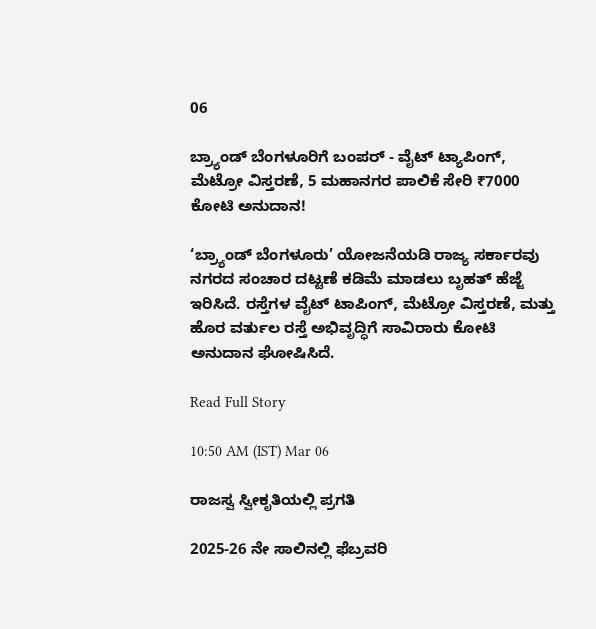06

ಬ್ರ್ಯಾಂಡ್ ಬೆಂಗಳೂರಿಗೆ ಬಂಪರ್ - ವೈಟ್ ಟ್ಯಾಪಿಂಗ್, ಮೆಟ್ರೋ ವಿಸ್ತರಣೆ, 5 ಮಹಾನಗರ ಪಾಲಿಕೆ ಸೇರಿ ₹7000 ಕೋಟಿ ಅನುದಾನ!

‘ಬ್ರ್ಯಾಂಡ್ ಬೆಂಗಳೂರು’ ಯೋಜನೆಯಡಿ ರಾಜ್ಯ ಸರ್ಕಾರವು ನಗರದ ಸಂಚಾರ ದಟ್ಟಣೆ ಕಡಿಮೆ ಮಾಡಲು ಬೃಹತ್ ಹೆಜ್ಜೆ ಇರಿಸಿದೆ. ರಸ್ತೆಗಳ ವೈಟ್ ಟಾಪಿಂಗ್, ಮೆಟ್ರೋ ವಿಸ್ತರಣೆ, ಮತ್ತು ಹೊರ ವರ್ತುಲ ರಸ್ತೆ ಅಭಿವೃದ್ಧಿಗೆ ಸಾವಿರಾರು ಕೋಟಿ ಅನುದಾನ ಘೋಷಿಸಿದೆ.

Read Full Story

10:50 AM (IST) Mar 06

ರಾಜಸ್ವ ಸ್ವೀಕೃತಿಯಲ್ಲಿ ಪ್ರಗತಿ

2025-26 ನೇ ಸಾಲಿನಲ್ಲಿ ಫೆಬ್ರವರಿ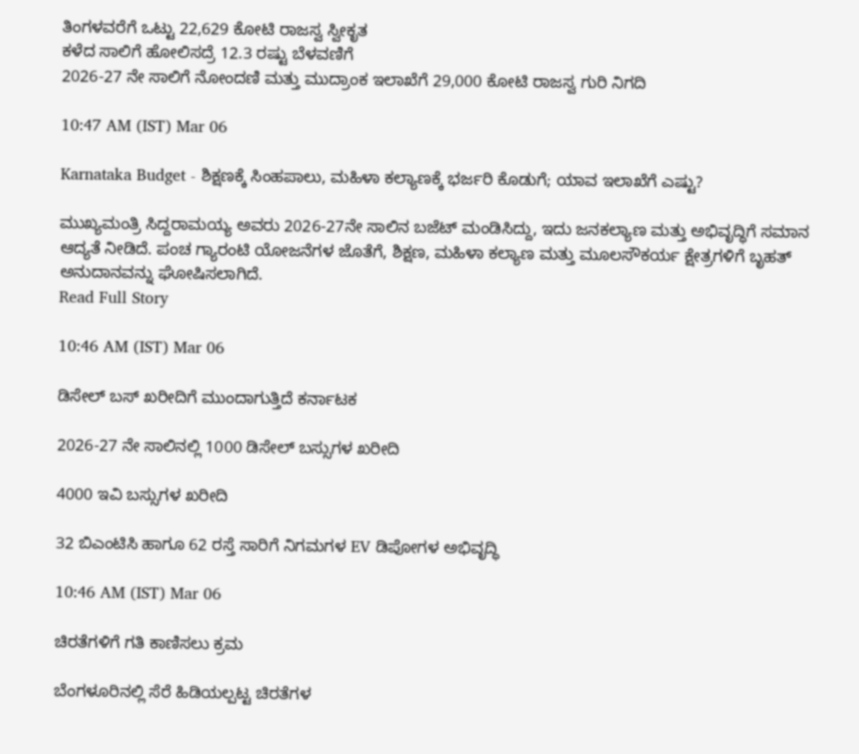ತಿಂಗಳವರೆಗೆ ಒಟ್ಟು 22,629 ಕೋಟಿ ರಾಜಸ್ವ ಸ್ವೀಕೃತ
ಕಳೆದ ಸಾಲಿಗೆ ಹೋಲಿಸದ್ರೆ 12.3 ರಷ್ಟು ಬೆಳವಣಿಗೆ
2026-27 ನೇ ಸಾಲಿಗೆ ನೋಂದಣಿ ಮತ್ತು ಮುದ್ರಾಂಕ ಇಲಾಖೆಗೆ 29,000 ಕೋಟಿ ರಾಜಸ್ವ ಗುರಿ ನಿಗದಿ

10:47 AM (IST) Mar 06

Karnataka Budget - ಶಿಕ್ಷಣಕ್ಕೆ ಸಿಂಹಪಾಲು, ಮಹಿಳಾ ಕಲ್ಯಾಣಕ್ಕೆ ಭರ್ಜರಿ ಕೊಡುಗೆ; ಯಾವ ಇಲಾಖೆಗೆ ಎಷ್ಟು?

ಮುಖ್ಯಮಂತ್ರಿ ಸಿದ್ದರಾಮಯ್ಯ ಅವರು 2026-27ನೇ ಸಾಲಿನ ಬಜೆಟ್ ಮಂಡಿಸಿದ್ದು, ಇದು ಜನಕಲ್ಯಾಣ ಮತ್ತು ಅಭಿವೃದ್ಧಿಗೆ ಸಮಾನ ಆದ್ಯತೆ ನೀಡಿದೆ. ಪಂಚ ಗ್ಯಾರಂಟಿ ಯೋಜನೆಗಳ ಜೊತೆಗೆ, ಶಿಕ್ಷಣ, ಮಹಿಳಾ ಕಲ್ಯಾಣ ಮತ್ತು ಮೂಲಸೌಕರ್ಯ ಕ್ಷೇತ್ರಗಳಿಗೆ ಬೃಹತ್ ಅನುದಾನವನ್ನು ಘೋಷಿಸಲಾಗಿದೆ.
Read Full Story

10:46 AM (IST) Mar 06

ಡಿಸೇಲ್ ಬಸ್ ಖರೀದಿಗೆ ಮುಂದಾಗುತ್ತಿದೆ ಕರ್ನಾಟಕ

2026-27 ನೇ ಸಾಲಿನಲ್ಲಿ 1000 ಡಿಸೇಲ್ ಬಸ್ಸುಗಳ ಖರೀದಿ

4000 ಇವಿ ಬಸ್ಸುಗಳ ಖರೀದಿ

32 ಬಿಎಂಟಿಸಿ ಹಾಗೂ 62 ರಸ್ತೆ ಸಾರಿಗೆ ನಿಗಮಗಳ EV ಡಿಪೋಗಳ ಅಭಿವೃದ್ಧಿ

10:46 AM (IST) Mar 06

ಚಿರತೆಗಳಿಗೆ ಗತಿ ಕಾಣಿಸಲು ಕ್ರಮ

ಬೆಂಗಳೂರಿನಲ್ಲಿ ಸೆರೆ ಹಿಡಿಯಲ್ಪಟ್ಟ ಚಿರತೆಗಳ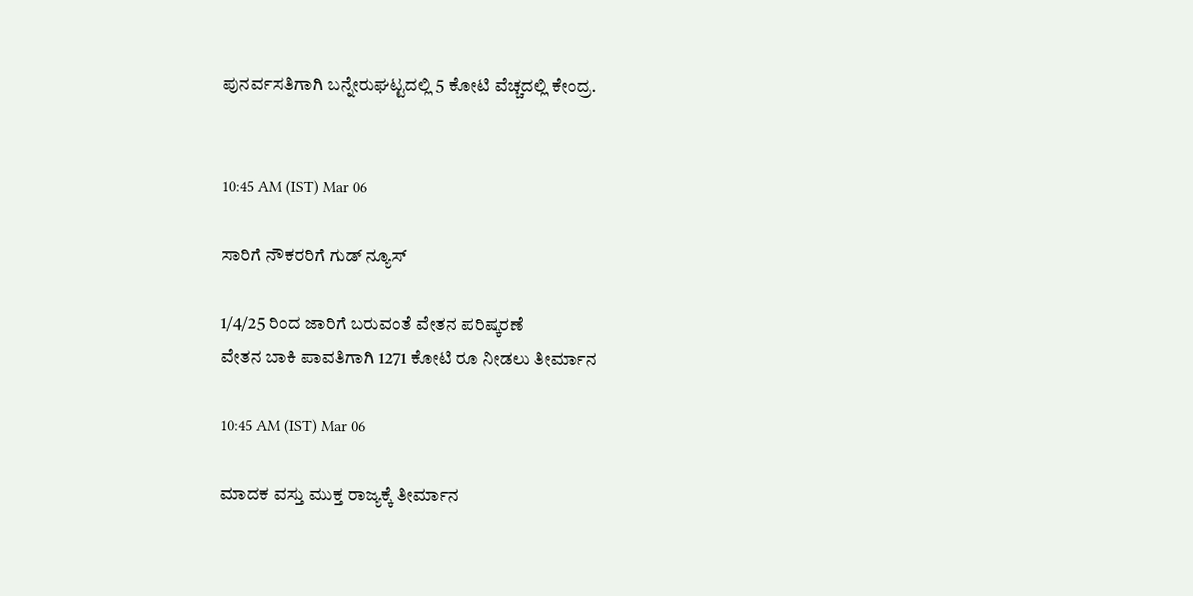ಪುನರ್ವಸತಿಗಾಗಿ ಬನ್ನೇರುಘಟ್ಟದಲ್ಲಿ 5 ಕೋಟಿ ವೆಚ್ಚದಲ್ಲಿ ಕೇಂದ್ರ.


10:45 AM (IST) Mar 06

ಸಾರಿಗೆ ನೌಕರರಿಗೆ ಗುಡ್ ನ್ಯೂಸ್

1/4/25 ರಿಂದ ಜಾರಿಗೆ ಬರುವಂತೆ ವೇತನ ಪರಿಷ್ಕರಣೆ
ವೇತನ ಬಾಕಿ ಪಾವತಿಗಾಗಿ 1271 ಕೋಟಿ ರೂ ನೀಡಲು ತೀರ್ಮಾನ

10:45 AM (IST) Mar 06

ಮಾದಕ ವಸ್ತು ಮುಕ್ತ ರಾಜ್ಯಕ್ಕೆ ತೀರ್ಮಾನ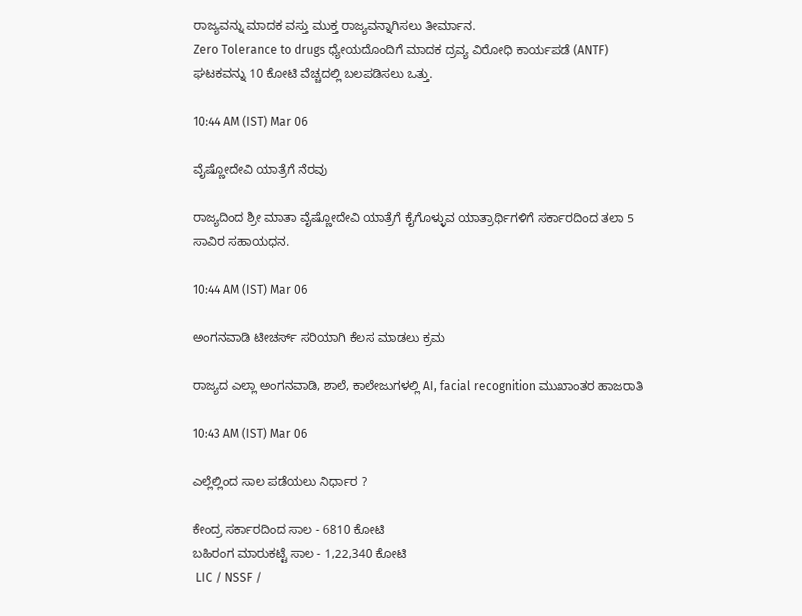ರಾಜ್ಯವನ್ನು ಮಾದಕ ವಸ್ತು ಮುಕ್ತ ರಾಜ್ಯವನ್ನಾಗಿಸಲು ತೀರ್ಮಾನ.
Zero Tolerance to drugs ಧ್ಯೇಯದೊಂದಿಗೆ ಮಾದಕ ದ್ರವ್ಯ ವಿರೋಧಿ ಕಾರ್ಯಪಡೆ (ANTF) ಘಟಕವನ್ನು 10 ಕೋಟಿ ವೆಚ್ಚದಲ್ಲಿ ಬಲಪಡಿಸಲು ಒತ್ತು.

10:44 AM (IST) Mar 06

ವೈಷ್ಣೋದೇವಿ ಯಾತ್ರೆಗೆ ನೆರವು

ರಾಜ್ಯದಿಂದ ಶ್ರೀ ಮಾತಾ ವೈಷ್ಣೋದೇವಿ ಯಾತ್ರೆಗೆ ಕೈಗೊಳ್ಳುವ ಯಾತ್ರಾರ್ಥಿಗಳಿಗೆ ಸರ್ಕಾರದಿಂದ ತಲಾ 5 ಸಾವಿರ ಸಹಾಯಧನ.

10:44 AM (IST) Mar 06

ಅಂಗನವಾಡಿ ಟೀಚರ್ಸ್ ಸರಿಯಾಗಿ ಕೆಲಸ ಮಾಡಲು ಕ್ರಮ

ರಾಜ್ಯದ ಎಲ್ಲಾ ಅಂಗನವಾಡಿ, ಶಾಲೆ, ಕಾಲೇಜುಗಳಲ್ಲಿ AI, facial recognition ಮುಖಾಂತರ ಹಾಜರಾತಿ

10:43 AM (IST) Mar 06

ಎಲ್ಲೆಲ್ಲಿಂದ ಸಾಲ ಪಡೆಯಲು ನಿರ್ಧಾರ ?

ಕೇಂದ್ರ ಸರ್ಕಾರದಿಂದ ಸಾಲ - 6810 ಕೋಟಿ
ಬಹಿರಂಗ ಮಾರುಕಟ್ಟೆ ಸಾಲ - 1,22,340 ಕೋಟಿ
 LIC / NSSF /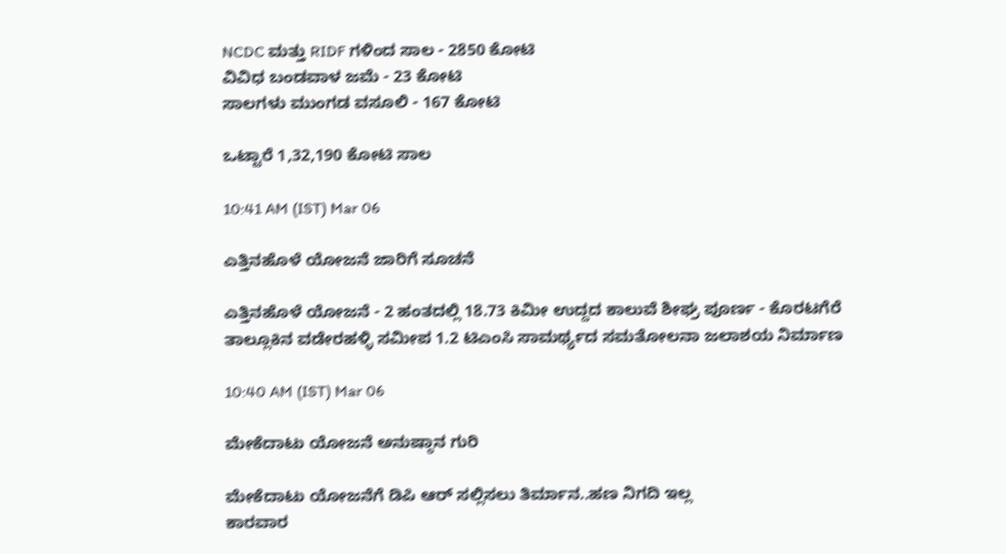NCDC ಮತ್ತು RIDF ಗಳಿಂದ ಸಾಲ - 2850 ಕೋಟಿ
ವಿವಿಧ ಬಂಡವಾಳ ಜಮೆ - 23 ಕೋಟಿ
ಸಾಲಗಳು ಮುಂಗಡ ವಸೂಲಿ - 167 ಕೋಟಿ

ಒಟ್ಟಾರೆ 1,32,190 ಕೋಟಿ ಸಾಲ

10:41 AM (IST) Mar 06

ಎತ್ತಿನಹೊಳೆ ಯೋಜನೆ ಜಾರಿಗೆ ಸೂಚನೆ

ಎತ್ತಿನಹೊಳೆ ಯೋಜನೆ - 2 ಹಂತದಲ್ಲಿ 18.73 ಕಿಮೀ ಉದ್ದದ ಕಾಲುವೆ ಶೀಘ್ರ ಪೂರ್ಣ - ಕೊರಟಗೆರೆ ತಾಲ್ಲೂಕಿನ ವಡೇರಹಳ್ಳಿ ಸಮೀಪ 1.2 ಟಿಎಂಸಿ ಸಾಮರ್ಥ್ಯದ ಸಮತೋಲನಾ ಜಲಾಶಯ ನಿರ್ಮಾಣ

10:40 AM (IST) Mar 06

ಮೇಕೆದಾಟು ಯೋಜನೆ ಅನುಷ್ಠಾನ ಗುರಿ

ಮೇಕೆದಾಟು ಯೋಜನೆಗೆ ಡಿಪಿ ಆರ್ ಸಲ್ಲಿಸಲು ತಿರ್ಮಾನ..ಹಣ ನಿಗದಿ ಇಲ್ಲ
ಕಾರವಾರ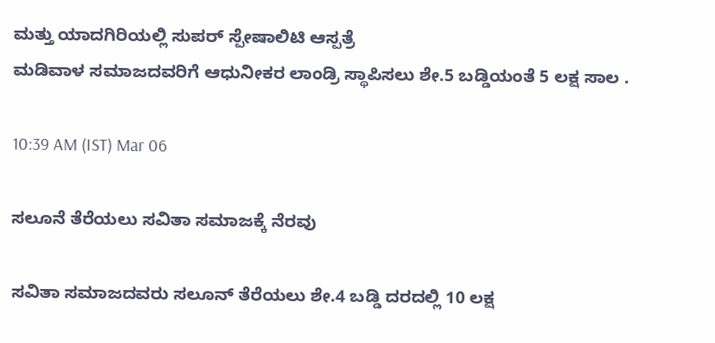ಮತ್ತು ಯಾದಗಿರಿಯಲ್ಲಿ ಸುಪರ್ ಸ್ಪೇಷಾಲಿಟಿ ಆಸ್ಪತ್ರೆ
ಮಡಿವಾಳ ಸಮಾಜದವರಿಗೆ ಆಧುನೀಕರ ಲಾಂಡ್ರಿ ಸ್ಥಾಪಿಸಲು ಶೇ.5 ಬಡ್ಡಿಯಂತೆ 5 ಲಕ್ಷ ಸಾಲ .

10:39 AM (IST) Mar 06

ಸಲೂನೆ ತೆರೆಯಲು ಸವಿತಾ ಸಮಾಜಕ್ಕೆ ನೆರವು

ಸವಿತಾ ಸಮಾಜದವರು ಸಲೂನ್ ತೆರೆಯಲು ಶೇ.4 ಬಡ್ಡಿ ದರದಲ್ಲಿ 10 ಲಕ್ಷ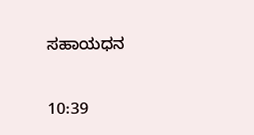ಸಹಾಯಧನ

10:39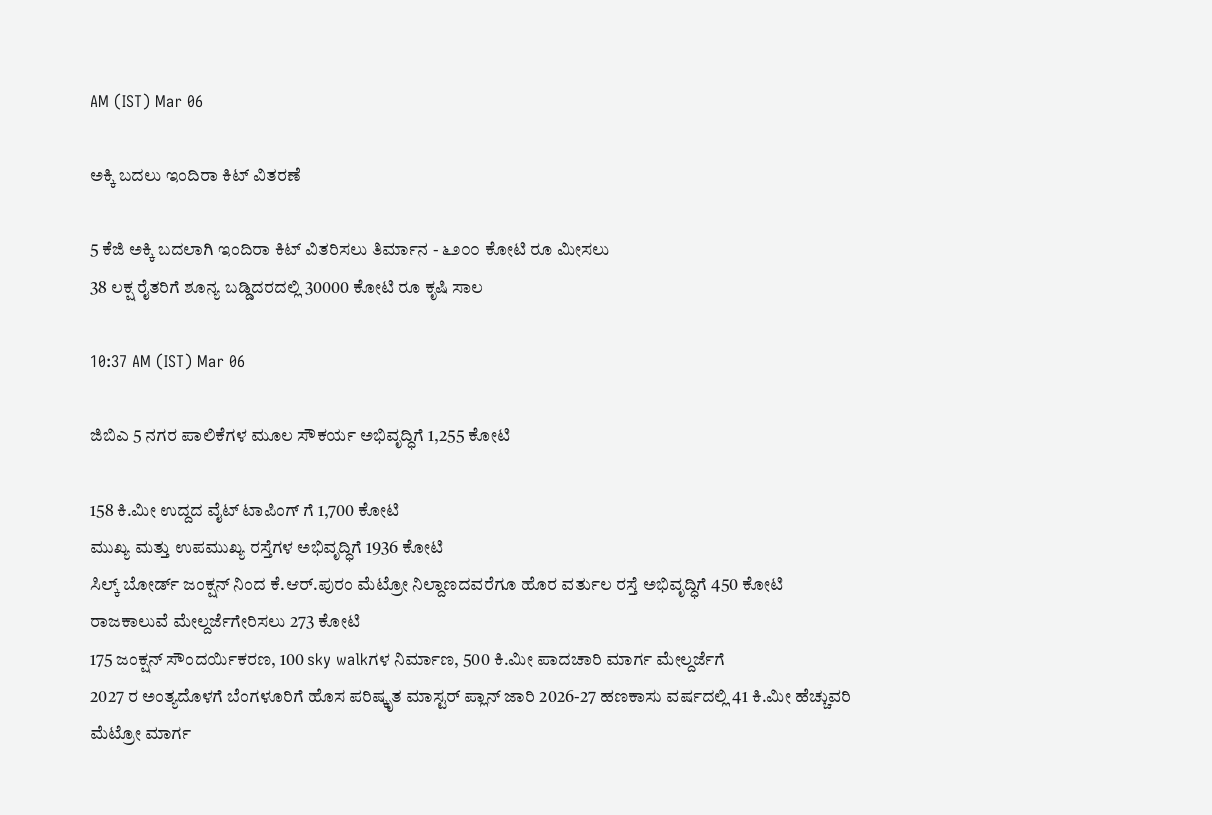AM (IST) Mar 06

ಅಕ್ಕಿ ಬದಲು ಇಂದಿರಾ ಕಿಟ್ ವಿತರಣೆ

5 ಕೆಜಿ ಅಕ್ಕಿ ಬದಲಾಗಿ ಇಂದಿರಾ ಕಿಟ್ ವಿತರಿಸಲು ತಿರ್ಮಾನ - ೬೨೦೦ ಕೋಟಿ ರೂ ಮೀಸಲು
38 ಲಕ್ಷ ರೈತರಿಗೆ ಶೂನ್ಯ ಬಡ್ಡಿದರದಲ್ಲಿ 30000 ಕೋಟಿ ರೂ ಕೃಷಿ ಸಾಲ

10:37 AM (IST) Mar 06

ಜಿಬಿಎ 5 ನಗರ ಪಾಲಿಕೆಗಳ ಮೂಲ ಸೌಕರ್ಯ ಅಭಿವೃದ್ಧಿಗೆ 1,255 ಕೋಟಿ

158 ಕಿ.ಮೀ ಉದ್ದದ ವೈಟ್ ಟಾಪಿಂಗ್ ಗೆ 1,700 ಕೋಟಿ
ಮುಖ್ಯ ಮತ್ತು ಉಪಮುಖ್ಯ ರಸ್ತೆಗಳ ಅಭಿವೃದ್ಧಿಗೆ 1936 ಕೋಟಿ
ಸಿಲ್ಕ್ ಬೋರ್ಡ್ ಜಂಕ್ಷನ್ ನಿಂದ ಕೆ.ಆರ್.ಪುರಂ ಮೆಟ್ರೋ ನಿಲ್ದಾಣದವರೆಗೂ ಹೊರ ವರ್ತುಲ ರಸ್ತೆ ಅಭಿವೃದ್ಧಿಗೆ 450 ಕೋಟಿ
ರಾಜಕಾಲುವೆ ಮೇಲ್ದರ್ಜೆಗೇರಿಸಲು 273 ಕೋಟಿ
175 ಜಂಕ್ಷನ್ ಸೌಂದರ್ಯಿಕರಣ, 100 sky walkಗಳ ನಿರ್ಮಾಣ, 500 ಕಿ.ಮೀ ಪಾದಚಾರಿ ಮಾರ್ಗ ಮೇಲ್ದರ್ಜೆಗೆ
2027 ರ ಅಂತ್ಯದೊಳಗೆ ಬೆಂಗಳೂರಿಗೆ ಹೊಸ ಪರಿಷ್ಕೃತ ಮಾಸ್ಟರ್ ಪ್ಲಾನ್ ಜಾರಿ 2026-27 ಹಣಕಾಸು ವರ್ಷದಲ್ಲಿ 41 ಕಿ.ಮೀ ಹೆಚ್ಚುವರಿ ಮೆಟ್ರೋ ಮಾರ್ಗ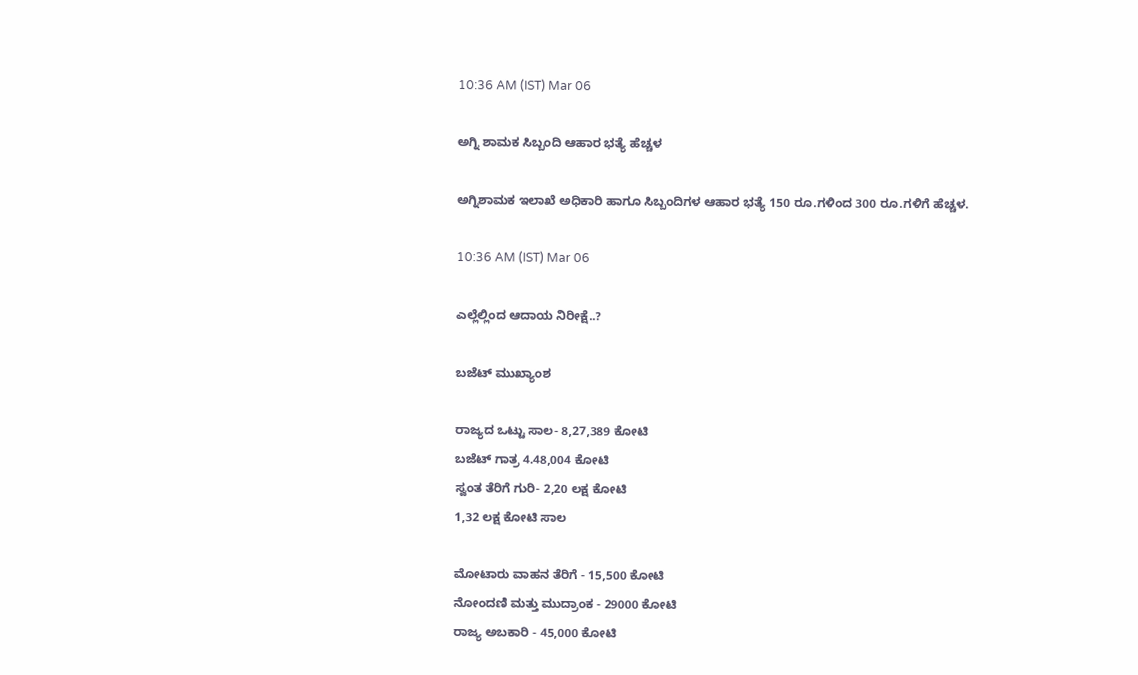10:36 AM (IST) Mar 06

ಅಗ್ನಿ ಶಾಮಕ ಸಿಬ್ಬಂದಿ ಆಹಾರ ಭತ್ಯೆ ಹೆಚ್ಚಳ

ಅಗ್ನಿಶಾಮಕ ಇಲಾಖೆ ಅಧಿಕಾರಿ ಹಾಗೂ ಸಿಬ್ಬಂದಿಗಳ ಆಹಾರ ಭತ್ಯೆ 150 ರೂ.ಗಳಿಂದ 300 ರೂ.ಗಳಿಗೆ ಹೆಚ್ಚಳ.

10:36 AM (IST) Mar 06

ಎಲ್ಲೆಲ್ಲಿಂದ ಆದಾಯ ನಿರೀಕ್ಷೆ..?

ಬಜೆಟ್ ಮುಖ್ಯಾಂಶ

ರಾಜ್ಯದ ಒಟ್ಟು ಸಾಲ- 8,27,389 ಕೋಟಿ
ಬಜೆಟ್ ಗಾತ್ರ 4.48,004 ಕೋಟಿ
ಸ್ವಂತ ತೆರಿಗೆ ಗುರಿ- 2,20 ಲಕ್ಷ ಕೋಟಿ
1,32 ಲಕ್ಷ ಕೋಟಿ ಸಾಲ

ಮೋಟಾರು ವಾಹನ ತೆರಿಗೆ - 15,500 ಕೋಟಿ
ನೋಂದಣಿ ಮತ್ತು ಮುದ್ರಾಂಕ - 29000 ಕೋಟಿ
ರಾಜ್ಯ ಅಬಕಾರಿ - 45,000 ಕೋಟಿ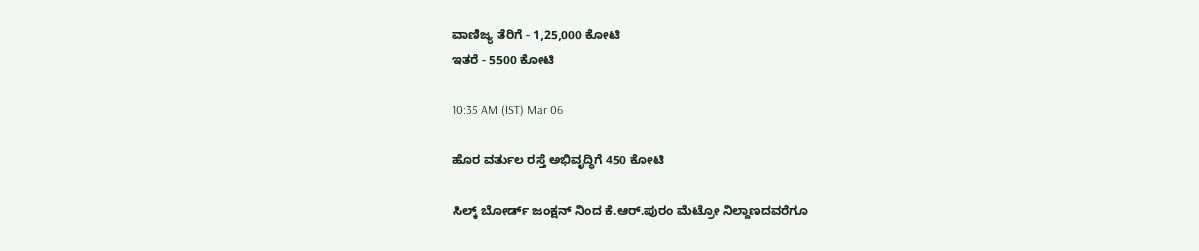ವಾಣಿಜ್ಯ ತೆರಿಗೆ - 1,25,000 ಕೋಟಿ
ಇತರೆ - 5500 ಕೋಟಿ

10:35 AM (IST) Mar 06

ಹೊರ ವರ್ತುಲ ರಸ್ತೆ ಅಭಿವೃದ್ಧಿಗೆ 450 ಕೋಟಿ

ಸಿಲ್ಕ್ ಬೋರ್ಡ್ ಜಂಕ್ಷನ್ ನಿಂದ ಕೆ.ಆರ್.ಪುರಂ ಮೆಟ್ರೋ ನಿಲ್ದಾಣದವರೆಗೂ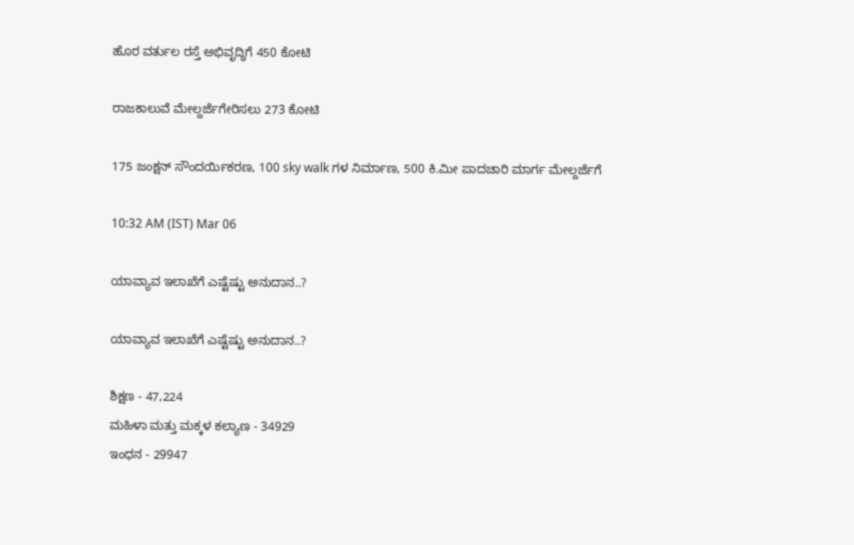ಹೊರ ವರ್ತುಲ ರಸ್ತೆ ಅಭಿವೃದ್ಧಿಗೆ 450 ಕೋಟಿ

ರಾಜಕಾಲುವೆ ಮೇಲ್ದರ್ಜೆಗೇರಿಸಲು 273 ಕೋಟಿ

175 ಜಂಕ್ಷನ್ ಸೌಂದರ್ಯಿಕರಣ, 100 sky walk ಗಳ ನಿರ್ಮಾಣ, 500 ಕಿ.ಮೀ ಪಾದಚಾರಿ ಮಾರ್ಗ ಮೇಲ್ದರ್ಜೆಗೆ

10:32 AM (IST) Mar 06

ಯಾವ್ಯಾವ ಇಲಾಖೆಗೆ ಎಷ್ಟೆಷ್ಟು ಅನುದಾನ..?

ಯಾವ್ಯಾವ ಇಲಾಖೆಗೆ ಎಷ್ಟೆಷ್ಟು ಅನುದಾನ..?

ಶಿಕ್ಷಣ - 47,224
ಮಹಿಳಾ ಮತ್ತು ಮಕ್ಕಳ ಕಲ್ಯಾಣ - 34929
ಇಂಧನ - 29947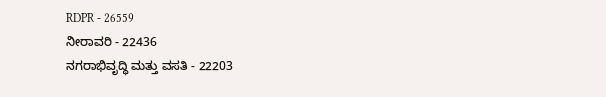RDPR - 26559
ನೀರಾವರಿ - 22436
ನಗರಾಭಿವೃದ್ಧಿ ಮತ್ತು ವಸತಿ - 22203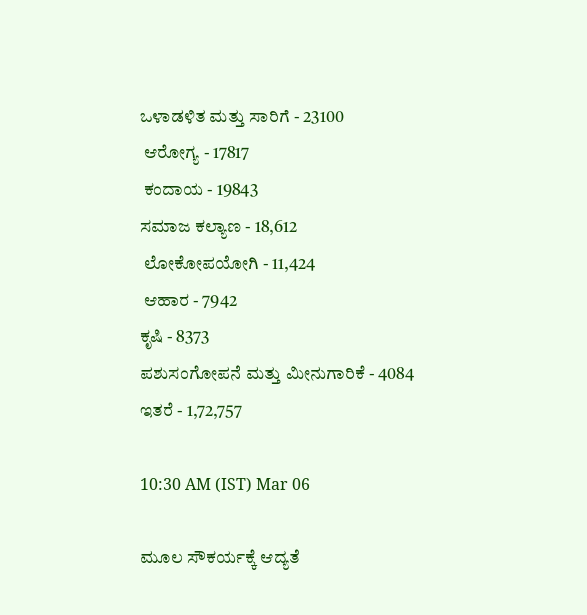ಒಳಾಡಳಿತ ಮತ್ತು ಸಾರಿಗೆ - 23100
 ಆರೋಗ್ಯ - 17817
 ಕಂದಾಯ - 19843
ಸಮಾಜ ಕಲ್ಯಾಣ - 18,612
 ಲೋಕೋಪಯೋಗಿ - 11,424
 ಆಹಾರ - 7942
ಕೃಷಿ - 8373
ಪಶುಸಂಗೋಪನೆ ಮತ್ತು ಮೀನುಗಾರಿಕೆ - 4084
ಇತರೆ - 1,72,757

10:30 AM (IST) Mar 06

ಮೂಲ ಸೌಕರ್ಯಕ್ಕೆ ಆದ್ಯತೆ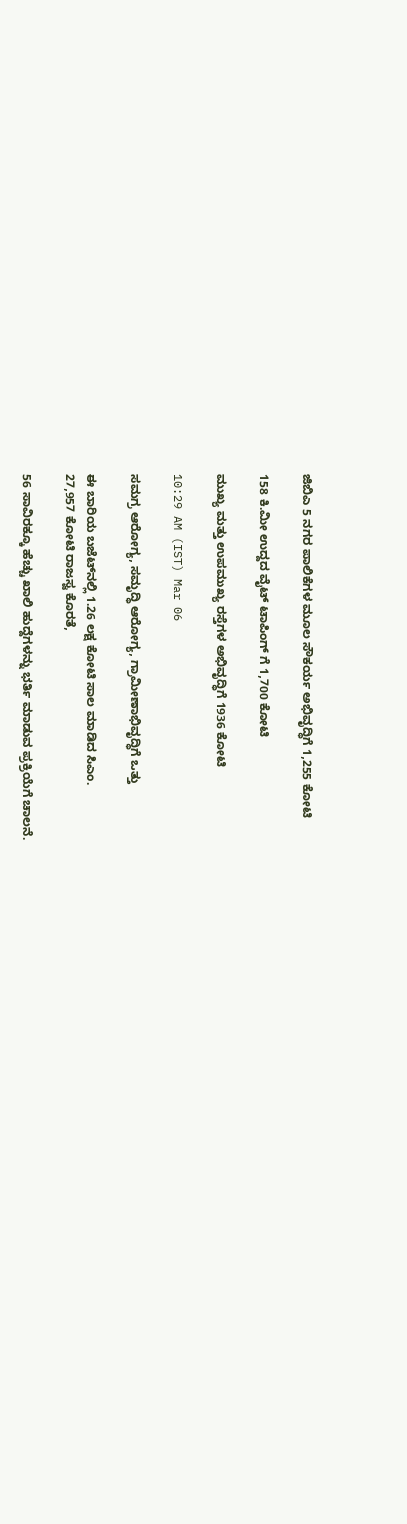ಜಿಬಿಎ 5 ನಗರ ಪಾಲಿಕೆಗಳ ಮೂಲ ಸೌಕರ್ಯ ಅಭಿವೃದ್ಧಿಗೆ 1,255 ಕೋಟಿ

158 ಕಿ.ಮೀ ಉದ್ದದ ವೈಟ್ ಟಾಪಿಂಗ್ ಗೆ 1,700 ಕೋಟಿ

ಮುಖ್ಯ ಮತ್ತು ಉಪಮುಖ್ಯ ರಸ್ತೆಗಳ ಅಭಿವೃದ್ಧಿಗೆ 1936 ಕೋಟಿ

10:29 AM (IST) Mar 06

ಸಮಗ್ರ ಆರೋಗ್ಯ, ಸಮೃದ್ಧಿ ಆರೋಗ್ಯ, ಗ್ರಾಮೀಣಾಭಿವೃದ್ಧಿಗೆ ಒತ್ತು

ಈ ಬಾರಿಯ ಬಜೆಟ್‌ನಲ್ಲಿ 1.26 ಲಕ್ಷ ಕೋಟಿ ಸಾಲ ಮಾಡಿದ ಸಿಎಂ.
27,957 ಕೋಟಿ ರಾಜಸ್ವ ಕೊರತೆ,

56 ಸಾವಿರಕ್ಕೂ ಹೆಚ್ಚು ಖಾಲಿ ಹುದ್ದೆಗಳನ್ನು ಭರ್ತಿ ಮಾಡುವ ಪ್ರಕ್ರಿಯೆಗೆ ಚಾಲನೆ.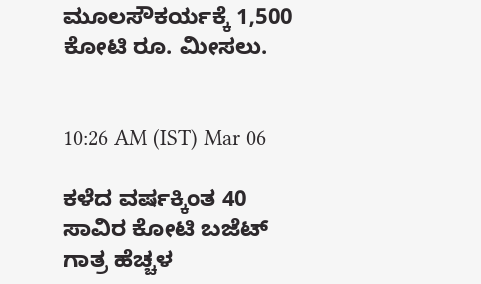ಮೂಲಸೌಕರ್ಯಕ್ಕೆ 1,500 ಕೋಟಿ ರೂ. ಮೀಸಲು.


10:26 AM (IST) Mar 06

ಕಳೆದ ವರ್ಷಕ್ಕಿಂತ 40 ಸಾವಿರ ಕೋಟಿ ಬಜೆಟ್ ಗಾತ್ರ ಹೆಚ್ಚಳ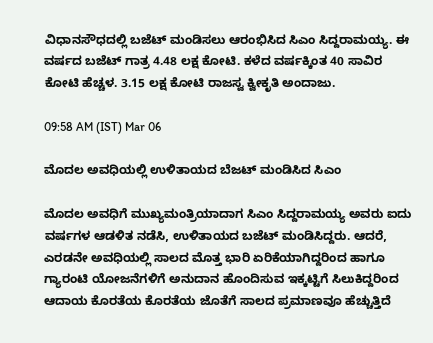ವಿಧಾನಸೌಧದಲ್ಲಿ ಬಜೆಟ್ ಮಂಡಿಸಲು ಆರಂಭಿಸಿದ ಸಿಎಂ ಸಿದ್ದರಾಮಯ್ಯ. ಈ ವರ್ಷದ ಬಜೆಟ್ ಗಾತ್ರ 4.48 ಲಕ್ಷ ಕೋಟಿ. ಕಳೆದ ವರ್ಷಕ್ಕಿಂತ 40 ಸಾವಿರ ಕೋಟಿ ಹೆಚ್ಚಳ. 3.15 ಲಕ್ಷ ಕೋಟಿ ರಾಜಸ್ವ ಕ್ವೀಕೃತಿ ಅಂದಾಜು.

09:58 AM (IST) Mar 06

ಮೊದಲ ಅವಧಿಯಲ್ಲಿ ಉಳಿತಾಯದ ಬೆಜಟ್ ಮಂಡಿಸಿದ ಸಿಎಂ

ಮೊದಲ ಅವಧಿಗೆ ಮುಖ್ಯಮಂತ್ರಿಯಾದಾಗ ಸಿಎಂ ಸಿದ್ದರಾಮಯ್ಯ ಅವರು ಐದು ವರ್ಷಗಳ ಆಡಳಿತ ನಡೆಸಿ, ಉಳಿತಾಯದ ಬಜೆಟ್ ಮಂಡಿಸಿದ್ದರು. ಆದರೆ, ಎರಡನೇ ಅವಧಿಯಲ್ಲಿ ಸಾಲದ ಮೊತ್ತ ಭಾರಿ ಏರಿಕೆಯಾಗಿದ್ದರಿಂದ ಹಾಗೂ ಗ್ಯಾರಂಟಿ ಯೋಜನೆಗಳಿಗೆ ಅನುದಾನ ಹೊಂದಿಸುವ ಇಕ್ಕಟ್ಟಿಗೆ ಸಿಲುಕಿದ್ದರಿಂದ ಆದಾಯ ಕೊರತೆಯ ಕೊರತೆಯ ಜೊತೆಗೆ ಸಾಲದ ಪ್ರಮಾಣವೂ ಹೆಚ್ಚುತ್ತಿದೆ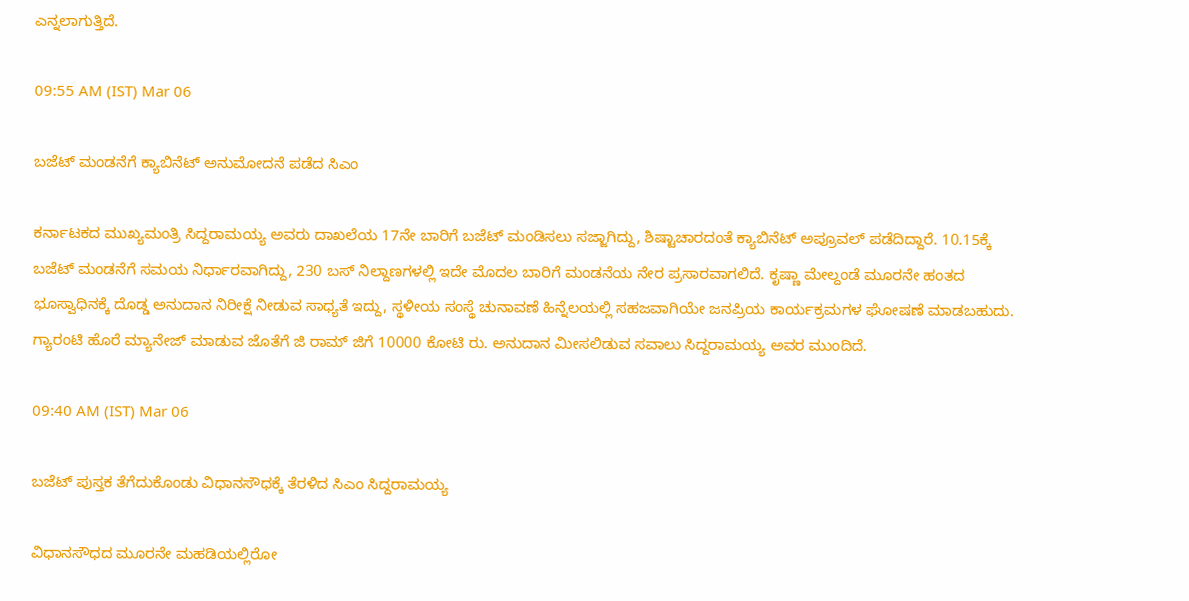ಎನ್ನಲಾಗುತ್ತಿದೆ.

09:55 AM (IST) Mar 06

ಬಜೆಟ್ ಮಂಡನೆಗೆ ಕ್ಯಾಬಿನೆಟ್ ಅನುಮೋದನೆ ಪಡೆದ ಸಿಎಂ

ಕರ್ನಾಟಕದ ಮುಖ್ಯಮಂತ್ರಿ ಸಿದ್ದರಾಮಯ್ಯ ಅವರು ದಾಖಲೆಯ 17ನೇ ಬಾರಿಗೆ ಬಜೆಟ್ ಮಂಡಿಸಲು ಸಜ್ಜಾಗಿದ್ದು, ಶಿಷ್ಟಾಚಾರದಂತೆ ಕ್ಯಾಬಿನೆಟ್ ಅಪ್ರೂವಲ್ ಪಡೆದಿದ್ದಾರೆ. 10.15ಕ್ಕೆ ಬಜೆಟ್ ಮಂಡನೆಗೆ ಸಮಯ ನಿರ್ಧಾರವಾಗಿದ್ದು, 230 ಬಸ್ ನಿಲ್ದಾಣಗಳಲ್ಲಿ ಇದೇ ಮೊದಲ ಬಾರಿಗೆ ಮಂಡನೆಯ ನೇರ ಪ್ರಸಾರವಾಗಲಿದೆ. ಕೃಷ್ಣಾ ಮೇಲ್ದಂಡೆ ಮೂರನೇ ಹಂತದ ಭೂಸ್ವಾಧಿನಕ್ಕೆ ದೊಡ್ಡ ಅನುದಾನ ನಿರೀಕ್ಷೆ ನೀಡುವ ಸಾಧ್ಯತೆ ಇದ್ದು, ಸ್ಥಳೀಯ ಸಂಸ್ಥೆ ಚುನಾವಣೆ ಹಿನ್ನೆಲಯಲ್ಲಿ ಸಹಜವಾಗಿಯೇ ಜನಪ್ರಿಯ ಕಾರ್ಯಕ್ರಮಗಳ ಘೋಷಣೆ ಮಾಡಬಹುದು. ಗ್ಯಾರಂಟಿ ಹೊರೆ ಮ್ಯಾನೇಜ್ ಮಾಡುವ ಜೊತೆಗೆ ಜಿ ರಾಮ್ ಜಿಗೆ 10000 ಕೋಟಿ ರು. ಅನುದಾನ ಮೀಸಲಿಡುವ ಸವಾಲು ಸಿದ್ದರಾಮಯ್ಯ ಅವರ ಮುಂದಿದೆ.

09:40 AM (IST) Mar 06

ಬಜೆಟ್ ಪುಸ್ತಕ ತೆಗೆದುಕೊಂಡು ವಿಧಾನಸೌಧಕ್ಕೆ ತೆರಳಿದ ಸಿಎಂ ಸಿದ್ದರಾಮಯ್ಯ

ವಿಧಾನಸೌಧದ ಮೂರನೇ ಮಹಡಿಯಲ್ಲಿರೋ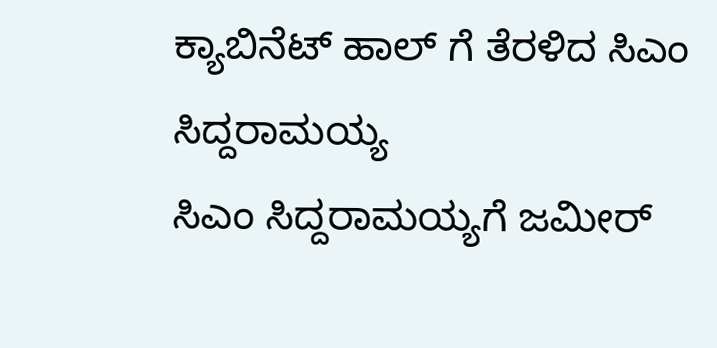ಕ್ಯಾಬಿನೆಟ್ ಹಾಲ್ ಗೆ ತೆರಳಿದ ಸಿಎಂ ಸಿದ್ದರಾಮಯ್ಯ
ಸಿಎಂ ಸಿದ್ದರಾಮಯ್ಯಗೆ ಜಮೀರ್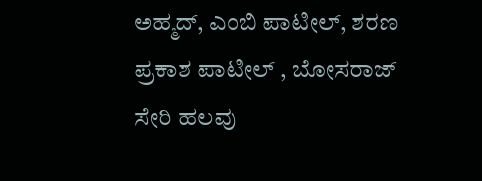ಅಹ್ಮದ್, ಎಂಬಿ ಪಾಟೀಲ್, ಶರಣ ಪ್ರಕಾಶ ಪಾಟೀಲ್ , ಬೋಸರಾಜ್ ಸೇರಿ‌ ಹಲವು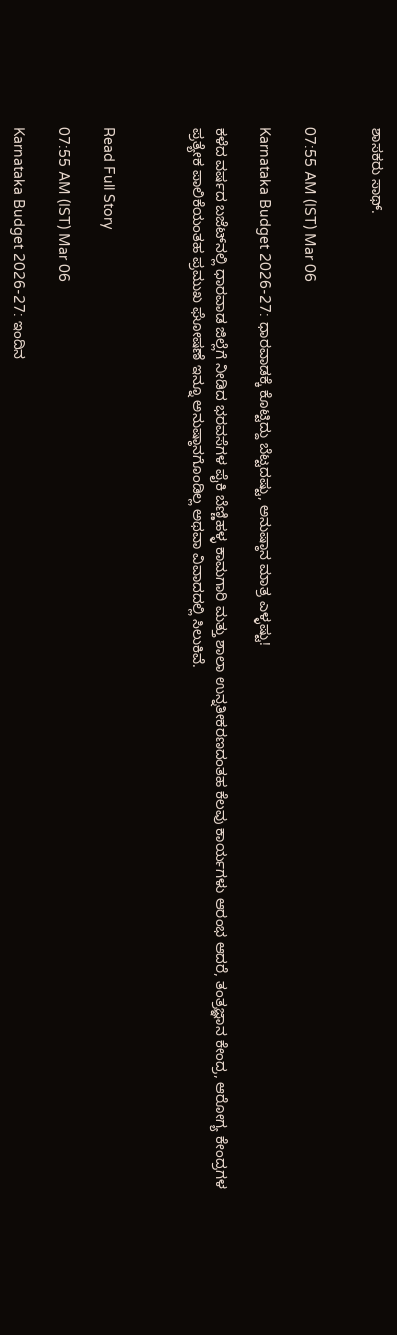ಶಾಸಕರು ಸಾಥ್.


07:55 AM (IST) Mar 06

Karnataka Budget 2026-27: ಧಾರವಾಡಕ್ಕೆ ಕೊಟ್ಟಿದ್ದು ಬೆಟ್ಟದಷ್ಟು, ಅನುಷ್ಠಾನ ಮಾತ್ರ ಎಳ್ಳಷ್ಟು!

ಕಳೆದ ವರ್ಷದ ಬಜೆಟ್‌ನಲ್ಲಿ ಧಾರವಾಡ ಜಿಲ್ಲೆಗೆ ನೀಡಿದ ಭರವಸೆಗಳ ಪೈಕಿ ಬೆಣ್ಣಿಹಳ್ಳ ಕಾಮಗಾರಿ ಮತ್ತು ಶಾಲಾ ಉನ್ನತೀಕರಣದಂತಹ ಕೆಲವು ಕಾರ್ಯಗಳು ಆರಂಭ ಆದರೆ, ತಂತ್ರಜ್ಞಾನ ಕೇಂದ್ರ, ಆರೋಗ್ಯ ಕೇಂದ್ರಗಳ ಪ್ರತ್ಯೇಕ ಪಾಲಿಕೆಯಂತಹ ಪ್ರಮುಖ ಘೋಷಣೆ ಇನ್ನೂ ಅನುಷ್ಠಾನಗೊಂಡಿಲ್ಲ ಅಥವಾ ವಿವಾದದಲ್ಲಿ ಸಿಲುಕಿವೆ.



Read Full Story

07:55 AM (IST) Mar 06

Karnataka Budget 2026-27: ಇಂದಿನ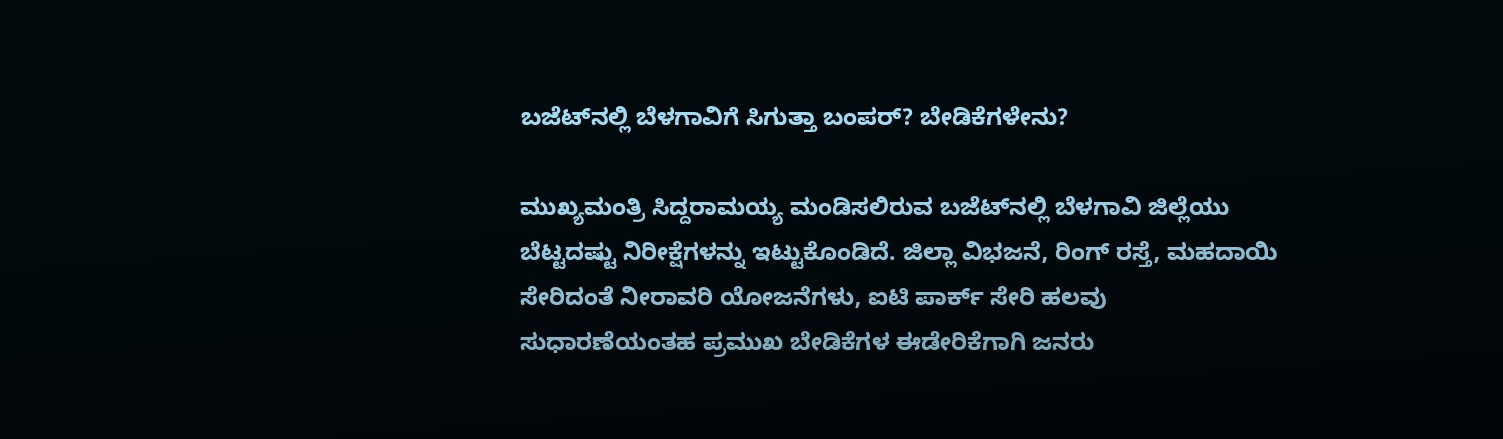ಬಜೆಟ್‌ನಲ್ಲಿ ಬೆಳಗಾವಿಗೆ ಸಿಗುತ್ತಾ ಬಂಪರ್‌? ಬೇಡಿಕೆಗಳೇನು?

ಮುಖ್ಯಮಂತ್ರಿ ಸಿದ್ದರಾಮಯ್ಯ ಮಂಡಿಸಲಿರುವ ಬಜೆಟ್‌ನಲ್ಲಿ ಬೆಳಗಾವಿ ಜಿಲ್ಲೆಯು ಬೆಟ್ಟದಷ್ಟು ನಿರೀಕ್ಷೆಗಳನ್ನು ಇಟ್ಟುಕೊಂಡಿದೆ. ಜಿಲ್ಲಾ ವಿಭಜನೆ, ರಿಂಗ್ ರಸ್ತೆ, ಮಹದಾಯಿ ಸೇರಿದಂತೆ ನೀರಾವರಿ ಯೋಜನೆಗಳು, ಐಟಿ ಪಾರ್ಕ್ ಸೇರಿ ಹಲವು ಸುಧಾರಣೆಯಂತಹ ಪ್ರಮುಖ ಬೇಡಿಕೆಗಳ ಈಡೇರಿಕೆಗಾಗಿ ಜನರು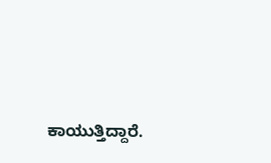ಕಾಯುತ್ತಿದ್ದಾರೆ.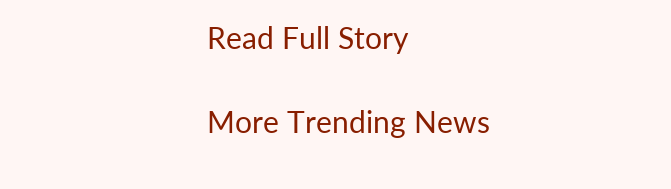Read Full Story

More Trending News